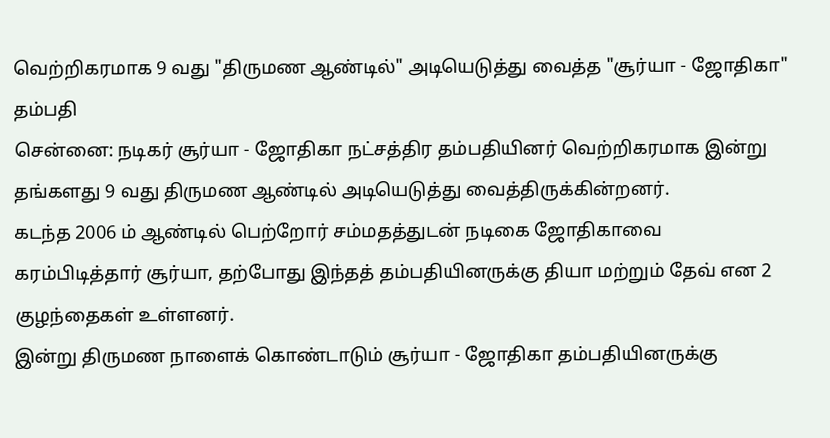வெற்றிகரமாக 9 வது "திருமண ஆண்டில்" அடியெடுத்து வைத்த "சூர்யா - ஜோதிகா" தம்பதி
சென்னை: நடிகர் சூர்யா - ஜோதிகா நட்சத்திர தம்பதியினர் வெற்றிகரமாக இன்று தங்களது 9 வது திருமண ஆண்டில் அடியெடுத்து வைத்திருக்கின்றனர்.
கடந்த 2006 ம் ஆண்டில் பெற்றோர் சம்மதத்துடன் நடிகை ஜோதிகாவை கரம்பிடித்தார் சூர்யா, தற்போது இந்தத் தம்பதியினருக்கு தியா மற்றும் தேவ் என 2 குழந்தைகள் உள்ளனர்.
இன்று திருமண நாளைக் கொண்டாடும் சூர்யா - ஜோதிகா தம்பதியினருக்கு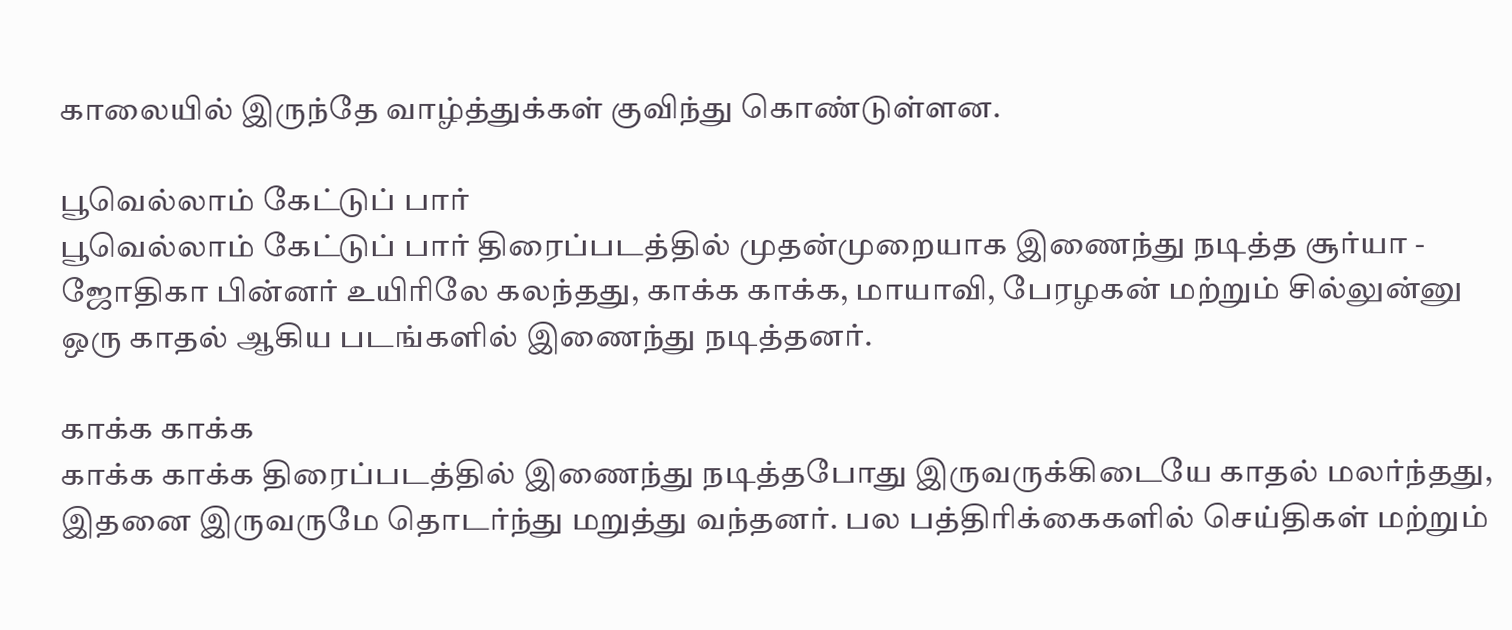காலையில் இருந்தே வாழ்த்துக்கள் குவிந்து கொண்டுள்ளன.

பூவெல்லாம் கேட்டுப் பார்
பூவெல்லாம் கேட்டுப் பார் திரைப்படத்தில் முதன்முறையாக இணைந்து நடித்த சூர்யா - ஜோதிகா பின்னர் உயிரிலே கலந்தது, காக்க காக்க, மாயாவி, பேரழகன் மற்றும் சில்லுன்னு ஒரு காதல் ஆகிய படங்களில் இணைந்து நடித்தனர்.

காக்க காக்க
காக்க காக்க திரைப்படத்தில் இணைந்து நடித்தபோது இருவருக்கிடையே காதல் மலர்ந்தது, இதனை இருவருமே தொடர்ந்து மறுத்து வந்தனர். பல பத்திரிக்கைகளில் செய்திகள் மற்றும்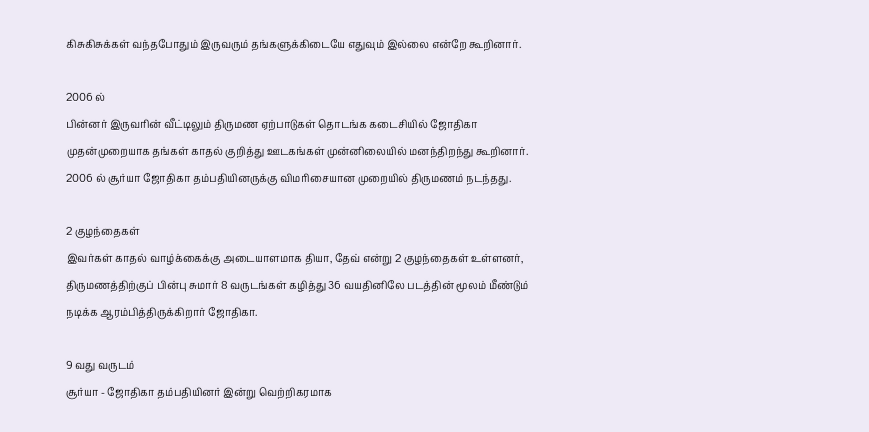கிசுகிசுக்கள் வந்தபோதும் இருவரும் தங்களுக்கிடையே எதுவும் இல்லை என்றே கூறினார்.

2006 ல்
பின்னர் இருவரின் வீட்டிலும் திருமண ஏற்பாடுகள் தொடங்க கடைசியில் ஜோதிகா முதன்முறையாக தங்கள் காதல் குறித்து ஊடகங்கள் முன்னிலையில் மனந்திறந்து கூறினார். 2006 ல் சூர்யா ஜோதிகா தம்பதியினருக்கு விமரிசையான முறையில் திருமணம் நடந்தது.

2 குழந்தைகள்
இவர்கள் காதல் வாழ்க்கைக்கு அடையாளமாக தியா, தேவ் என்று 2 குழந்தைகள் உள்ளனர், திருமணத்திற்குப் பின்பு சுமார் 8 வருடங்கள் கழித்து 36 வயதினிலே படத்தின் மூலம் மீண்டும் நடிக்க ஆரம்பித்திருக்கிறார் ஜோதிகா.

9 வது வருடம்
சூர்யா - ஜோதிகா தம்பதியினர் இன்று வெற்றிகரமாக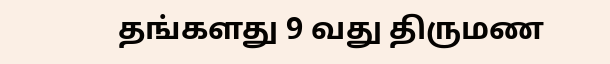தங்களது 9 வது திருமண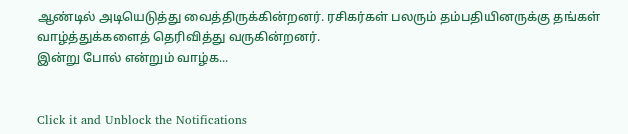ஆண்டில் அடியெடுத்து வைத்திருக்கின்றனர். ரசிகர்கள் பலரும் தம்பதியினருக்கு தங்கள் வாழ்த்துக்களைத் தெரிவித்து வருகின்றனர்.
இன்று போல் என்றும் வாழ்க...


Click it and Unblock the Notifications